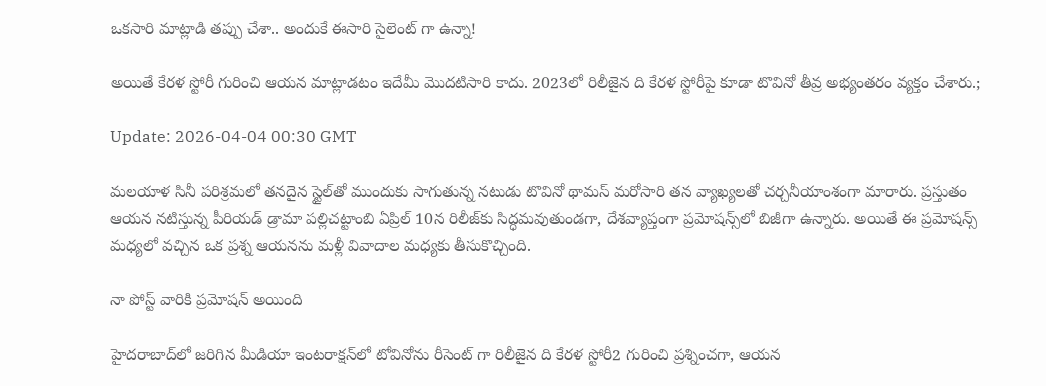ఒకసారి మాట్లాడి తప్పు చేశా.. అందుకే ఈసారి సైలెంట్ గా ఉన్నా!

అయితే కేర‌ళ స్టోరీ గురించి ఆయ‌న మాట్లాడ‌టం ఇదేమీ మొదటిసారి కాదు. 2023లో రిలీజైన ది కేర‌ళ స్టోరీపై కూడా టొవినో తీవ్ర అభ్యంతరం వ్యక్తం చేశారు.;

Update: 2026-04-04 00:30 GMT

మలయాళ సినీ పరిశ్రమలో తనదైన స్టైల్‌తో ముందుకు సాగుతున్న నటుడు టొవినో థామ‌స్ మరోసారి తన వ్యాఖ్యలతో చర్చనీయాంశంగా మారారు. ప్రస్తుతం ఆయన నటిస్తున్న పీరియడ్ డ్రామా ప‌ల్లిచట్టాంబి ఏప్రిల్ 10న రిలీజ్‌కు సిద్ధమవుతుండగా, దేశవ్యాప్తంగా ప్రమోషన్స్‌లో బిజీగా ఉన్నారు. అయితే ఈ ప్రమోషన్స్ మధ్యలో వచ్చిన ఒక ప్రశ్న ఆయనను మళ్లీ వివాదాల మధ్యకు తీసుకొచ్చింది.

నా పోస్ట్ వారికి ప్ర‌మోష‌న్ అయింది

హైదరాబాద్‌లో జరిగిన మీడియా ఇంటరాక్షన్‌లో టోవినోను రీసెంట్ గా రిలీజైన ది కేర‌ళ స్టోరీ2 గురించి ప్రశ్నించగా, ఆయన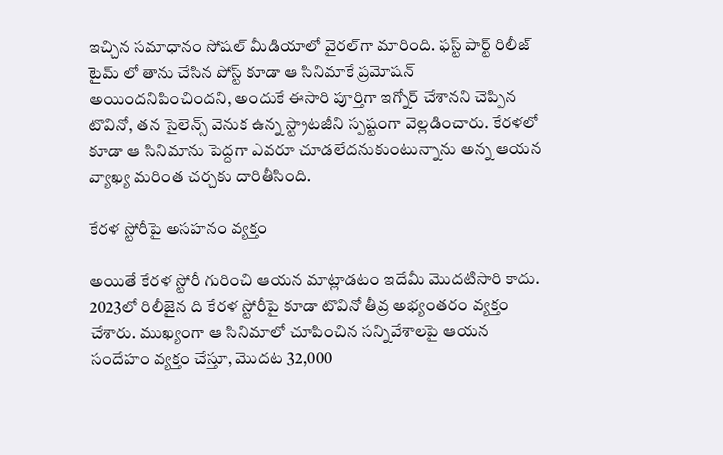ఇచ్చిన సమాధానం సోషల్ మీడియాలో వైరల్‌గా మారింది. ఫ‌స్ట్ పార్ట్ రిలీజ్ టైమ్ లో తాను చేసిన పోస్ట్ కూడా ఆ సినిమాకే ప్రమోషన్ అయిందనిపించింద‌ని, అందుకే ఈసారి పూర్తిగా ఇగ్నోర్ చేశాన‌ని చెప్పిన టొవినో, తన సైలెన్స్ వెనుక ఉన్న స్ట్రాటజీని స్పష్టంగా వెల్లడించారు. కేరళలో కూడా ఆ సినిమాను పెద్దగా ఎవరూ చూడలేదనుకుంటున్నాను అన్న ఆయన వ్యాఖ్య మరింత చర్చకు దారితీసింది.

కేర‌ళ స్టోరీపై అస‌హనం వ్య‌క్తం

అయితే కేర‌ళ స్టోరీ గురించి ఆయ‌న మాట్లాడ‌టం ఇదేమీ మొదటిసారి కాదు. 2023లో రిలీజైన ది కేర‌ళ స్టోరీపై కూడా టొవినో తీవ్ర అభ్యంతరం వ్యక్తం చేశారు. ముఖ్యంగా ఆ సినిమాలో చూపించిన స‌న్నివేశాల‌పై ఆయన సందేహం వ్యక్తం చేస్తూ, మొదట 32,000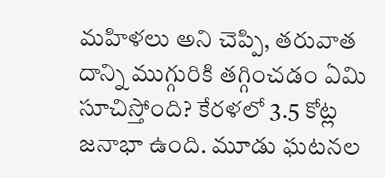మహిళలు అని చెప్పి, తరువాత దాన్ని ముగ్గురికి తగ్గించడం ఏమి సూచిస్తోంది? కేరళలో 3.5 కోట్ల జనాభా ఉంది. మూడు ఘటనల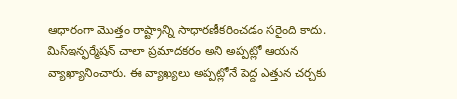ఆధారంగా మొత్తం రాష్ట్రాన్ని సాధారణీకరించడం సరైంది కాదు. మిస్‌ఇన్ఫర్మేషన్ చాలా ప్రమాదకరం అని అప్పట్లో ఆయన వ్యాఖ్యానించారు. ఈ వ్యాఖ్యలు అప్పట్లోనే పెద్ద ఎత్తున చర్చకు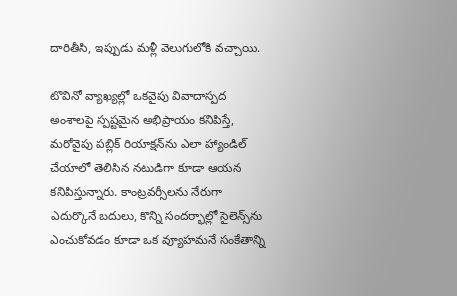దారితీసి, ఇప్పుడు మళ్లీ వెలుగులోకి వచ్చాయి.

టొవినో వ్యాఖ్యల్లో ఒకవైపు వివాదాస్పద అంశాలపై స్పష్టమైన అభిప్రాయం కనిపిస్తే, మరోవైపు పబ్లిక్ రియాక్షన్‌ను ఎలా హ్యాండిల్ చేయాలో తెలిసిన నటుడిగా కూడా ఆయన కనిపిస్తున్నారు. కాంట్రవర్సీలను నేరుగా ఎదుర్కొనే బదులు, కొన్ని సందర్భాల్లో సైలెన్స్‌ను ఎంచుకోవడం కూడా ఒక వ్యూహమనే సంకేతాన్ని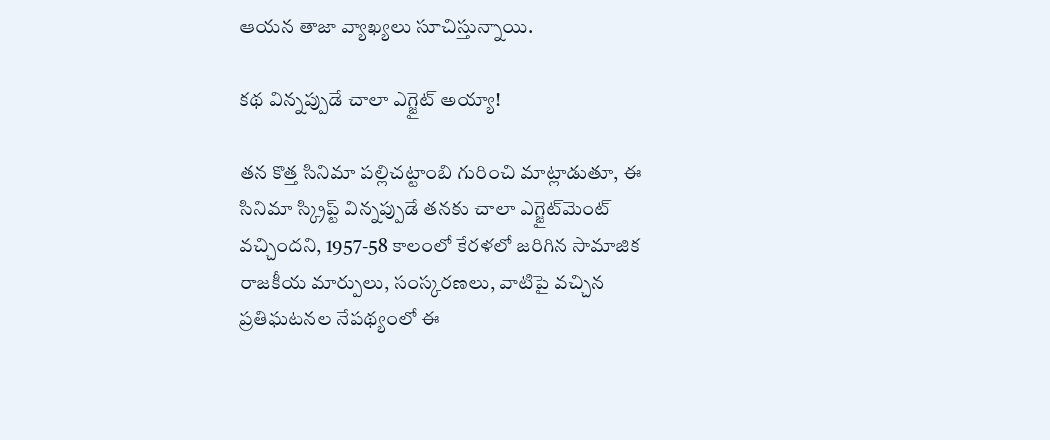ఆయన తాజా వ్యాఖ్యలు సూచిస్తున్నాయి.

క‌థ విన్న‌ప్పుడే చాలా ఎగ్జైట్ అయ్యా!

త‌న కొత్త సినిమా ప‌ల్లిచ‌ట్టాంబి గురించి మాట్లాడుతూ, ఈ సినిమా స్క్రిప్ట్ విన్న‌ప్పుడే త‌న‌కు చాలా ఎగ్జైట్‌మెంట్ వ‌చ్చింద‌ని, 1957-58 కాలంలో కేర‌ళ‌లో జ‌రిగిన సామాజిక రాజ‌కీయ మార్పులు, సంస్క‌ర‌ణ‌లు, వాటిపై వ‌చ్చిన ప్ర‌తిఘ‌ట‌న‌ల నేప‌థ్యంలో ఈ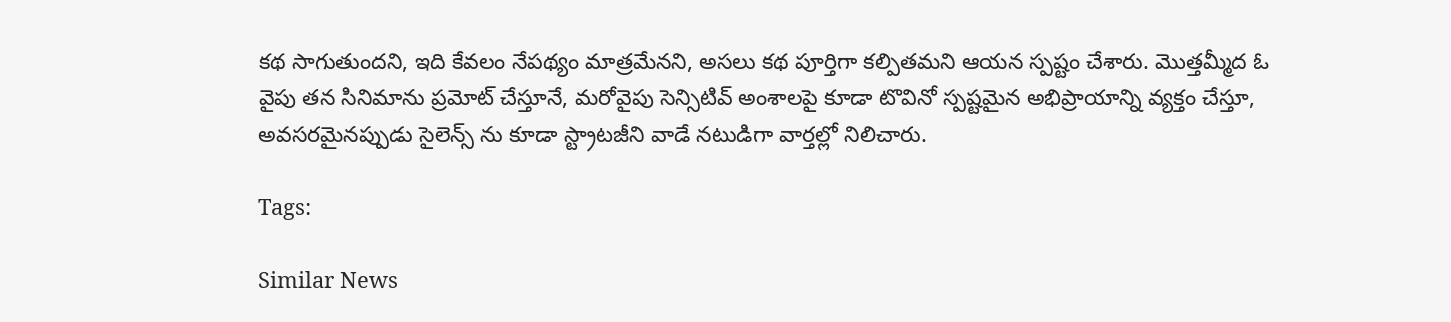క‌థ సాగుతుంద‌ని, ఇది కేవ‌లం నేప‌థ్యం మాత్ర‌మేన‌ని, అస‌లు క‌థ పూర్తిగా క‌ల్పిత‌మ‌ని ఆయ‌న స్ప‌ష్టం చేశారు. మొత్త‌మ్మీద ఓ వైపు త‌న సినిమాను ప్ర‌మోట్ చేస్తూనే, మ‌రోవైపు సెన్సిటివ్ అంశాల‌పై కూడా టొవినో స్ప‌ష్టమైన అభిప్రాయాన్ని వ్య‌క్తం చేస్తూ, అవ‌స‌ర‌మైన‌ప్పుడు సైలెన్స్ ను కూడా స్ట్రాట‌జీని వాడే న‌టుడిగా వార్త‌ల్లో నిలిచారు.

Tags:

Similar News